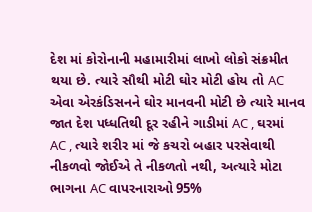દેશ માં કોરોનાની મહામારીમાં લાખો લોકો સંક્રમીત થયા છે. ત્યારે સૌથી મોટી ઘોર મોટી હોય તો AC એવા એરકંડિસનને ઘોર માનવની મોટી છે ત્યારે માનવ જાત દેશ પધ્ધતિથી દૂર રહીને ગાડીમાં AC , ઘરમાં AC , ત્યારે શરીર માં જે કચરો બહાર પરસેવાથી નીકળવો જોઈએ તે નીકળતો નથી, અત્યારે મોટા ભાગના AC વાપરનારાઓ 95%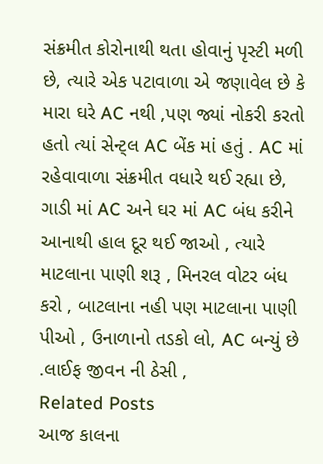સંક્રમીત કોરોનાથી થતા હોવાનું પૃસ્ટી મળી છે, ત્યારે એક પટાવાળા એ જણાવેલ છે કે મારા ઘરે AC નથી ,પણ જ્યાં નોકરી કરતો હતો ત્યાં સેન્ટ્લ AC બેંક માં હતું . AC માં રહેવાવાળા સંક્રમીત વધારે થઈ રહ્યા છે, ગાડી માં AC અને ઘર માં AC બંધ કરીને આનાથી હાલ દૂર થઈ જાઓ , ત્યારે માટલાના પાણી શરૂ , મિનરલ વોટર બંધ કરો , બાટલાના નહી પણ માટલાના પાણી પીઓ , ઉનાળાનો તડકો લો, AC બન્યું છે .લાઈફ જીવન ની ઠેસી ,
Related Posts
આજ કાલના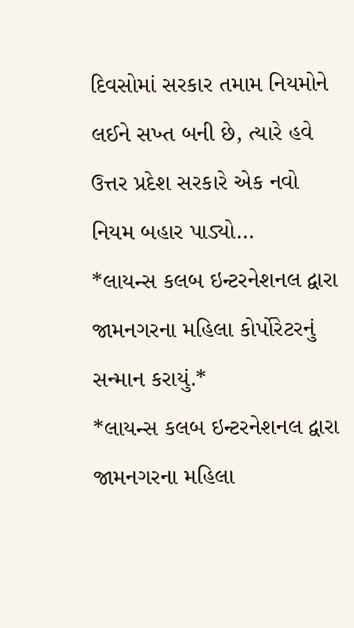દિવસોમાં સરકાર તમામ નિયમોને લઈને સખ્ત બની છે, ત્યારે હવે ઉત્તર પ્રદેશ સરકારે એક નવો નિયમ બહાર પાડ્યો…
*લાયન્સ કલબ ઇન્ટરનેશનલ દ્વારા જામનગરના મહિલા કોર્પોરેટરનું સન્માન કરાયું.*
*લાયન્સ કલબ ઇન્ટરનેશનલ દ્વારા જામનગરના મહિલા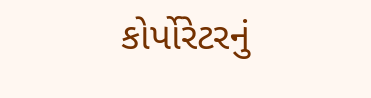કોર્પોરેટરનું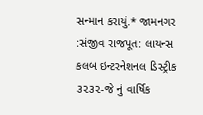સન્માન કરાયું.* જામનગર :સંજીવ રાજપૂત: લાયન્સ કલબ ઇન્ટરનેશનલ ડિસ્ટ્રીક ૩૨૩૨-જે નું વાર્ષિક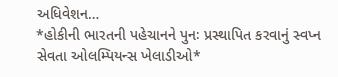અધિવેશન…
*હોકીની ભારતની પહેચાનને પુનઃ પ્રસ્થાપિત કરવાનું સ્વપ્ન સેવતા ઓલમ્પિયન્સ ખેલાડીઓ*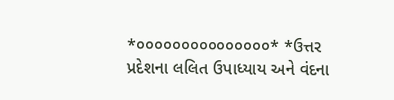*૦૦૦૦૦૦૦૦૦૦૦૦૦૦૦* *ઉત્તર પ્રદેશના લલિત ઉપાધ્યાય અને વંદના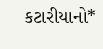કટારીયાનો*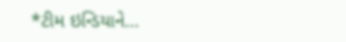*ટીમ ઇન્ડિયાને…